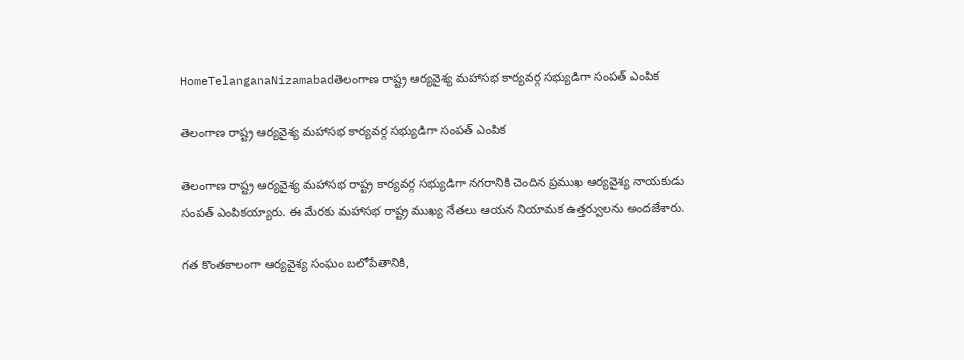HomeTelanganaNizamabadతెలంగాణ రాష్ట్ర ఆర్యవైశ్య మహాసభ కార్యవర్గ సభ్యుడిగా సంపత్ ఎంపిక

తెలంగాణ రాష్ట్ర ఆర్యవైశ్య మహాసభ కార్యవర్గ సభ్యుడిగా సంపత్ ఎంపిక

తెలంగాణ రాష్ట్ర ఆర్యవైశ్య మహాసభ రాష్ట్ర కార్యవర్గ సభ్యుడిగా నగరానికి చెందిన ప్రముఖ ఆర్యవైశ్య నాయకుడు సంపత్ ఎంపికయ్యారు. ఈ మేరకు మహాసభ రాష్ట్ర ముఖ్య నేతలు ఆయన నియామక ఉత్తర్వులను అందజేశారు.

గత కొంతకాలంగా ఆర్యవైశ్య సంఘం బలోపేతానికి,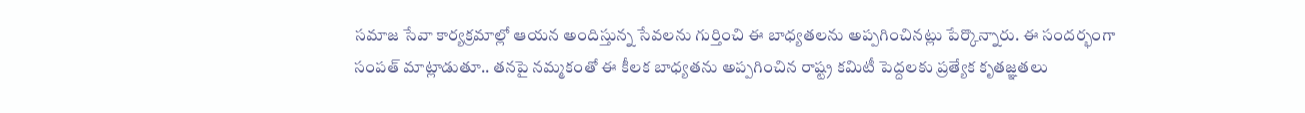సమాజ సేవా కార్యక్రమాల్లో ఆయన అందిస్తున్న సేవలను గుర్తించి ఈ బాధ్యతలను అప్పగించినట్లు పేర్కొన్నారు. ఈ సందర్భంగా సంపత్ మాట్లాడుతూ.. తనపై నమ్మకంతో ఈ కీలక బాధ్యతను అప్పగించిన రాష్ట్ర కమిటీ పెద్దలకు ప్రత్యేక కృతజ్ఞతలు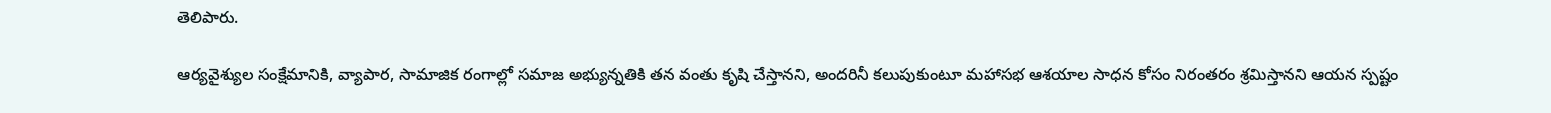తెలిపారు.

ఆర్యవైశ్యుల సంక్షేమానికి, వ్యాపార, సామాజిక రంగాల్లో సమాజ అభ్యున్నతికి తన వంతు కృషి చేస్తానని, అందరినీ కలుపుకుంటూ మహాసభ ఆశయాల సాధన కోసం నిరంతరం శ్రమిస్తానని ఆయన స్పష్టం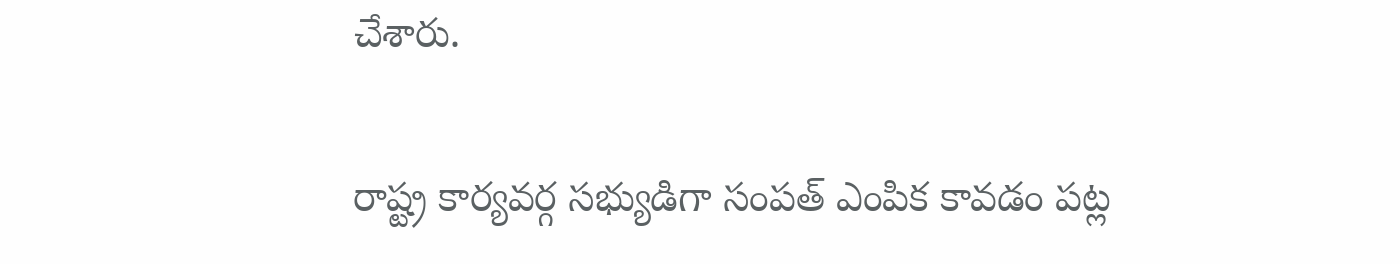చేశారు.

రాష్ట్ర కార్యవర్గ సభ్యుడిగా సంపత్ ఎంపిక కావడం పట్ల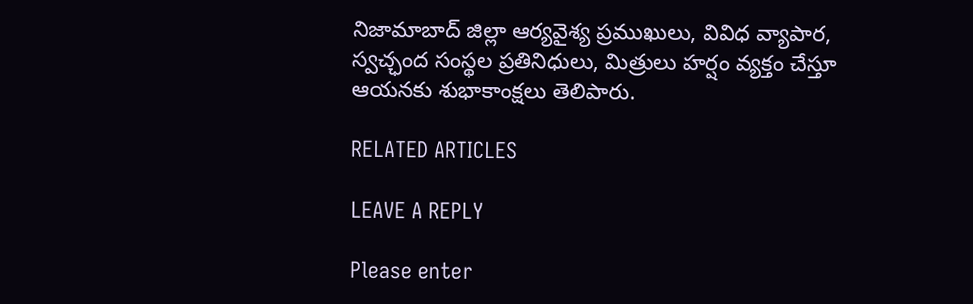నిజామాబాద్ జిల్లా ఆర్యవైశ్య ప్రముఖులు, వివిధ వ్యాపార, స్వచ్ఛంద సంస్థల ప్రతినిధులు, మిత్రులు హర్షం వ్యక్తం చేస్తూ ఆయనకు శుభాకాంక్షలు తెలిపారు.

RELATED ARTICLES

LEAVE A REPLY

Please enter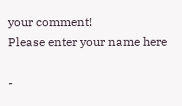your comment!
Please enter your name here

-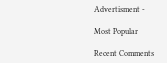Advertisment -

Most Popular

Recent Comments